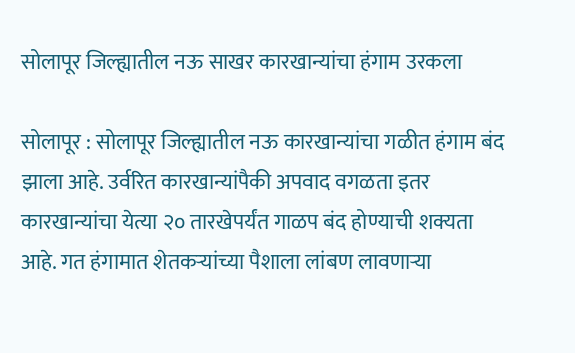सोलापूर जिल्ह्यातील नऊ साखर कारखान्यांचा हंगाम उरकला

सोलापूर : सोलापूर जिल्ह्यातील नऊ कारखान्यांचा गळीत हंगाम बंद झाला आहे. उर्वरित कारखान्यांपैकी अपवाद वगळता इतर कारखान्यांचा येत्या २० तारखेपर्यंत गाळप बंद होण्याची शक्यता आहे. गत हंगामात शेतकऱ्यांच्या पैशाला लांबण लावणाऱ्या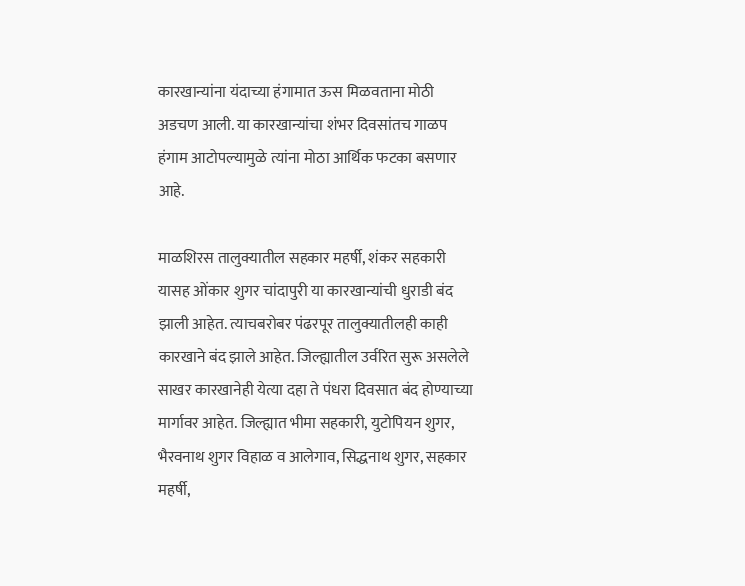कारखान्यांना यंदाच्या हंगामात ऊस मिळवताना मोठी अडचण आली. या कारखान्यांचा शंभर दिवसांतच गाळप हंगाम आटोपल्यामुळे त्यांना मोठा आर्थिक फटका बसणार आहे.

माळशिरस तालुक्यातील सहकार महर्षी, शंकर सहकारी यासह ओंकार शुगर चांदापुरी या कारखान्यांची धुराडी बंद झाली आहेत. त्याचबरोबर पंढरपूर तालुक्यातीलही काही कारखाने बंद झाले आहेत. जिल्ह्यातील उर्वरित सुरू असलेले साखर कारखानेही येत्या दहा ते पंधरा दिवसात बंद होण्याच्या मार्गावर आहेत. जिल्ह्यात भीमा सहकारी, युटोपियन शुगर, भैरवनाथ शुगर विहाळ व आलेगाव, सिद्धनाथ शुगर, सहकार महर्षी,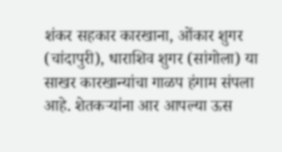शंकर सहकार कारखाना, ओंकार शुगर (चांदापुरी), धाराशिव शुगर (सांगोला) या साखर कारखान्यांचा गाळप हंगाम संपला आहे. शेतकऱ्यांना आर आपल्या ऊस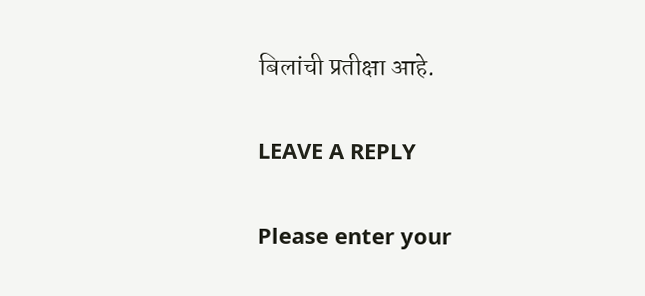बिलांची प्रतीक्षा आहे.

LEAVE A REPLY

Please enter your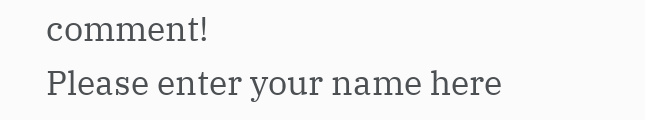comment!
Please enter your name here